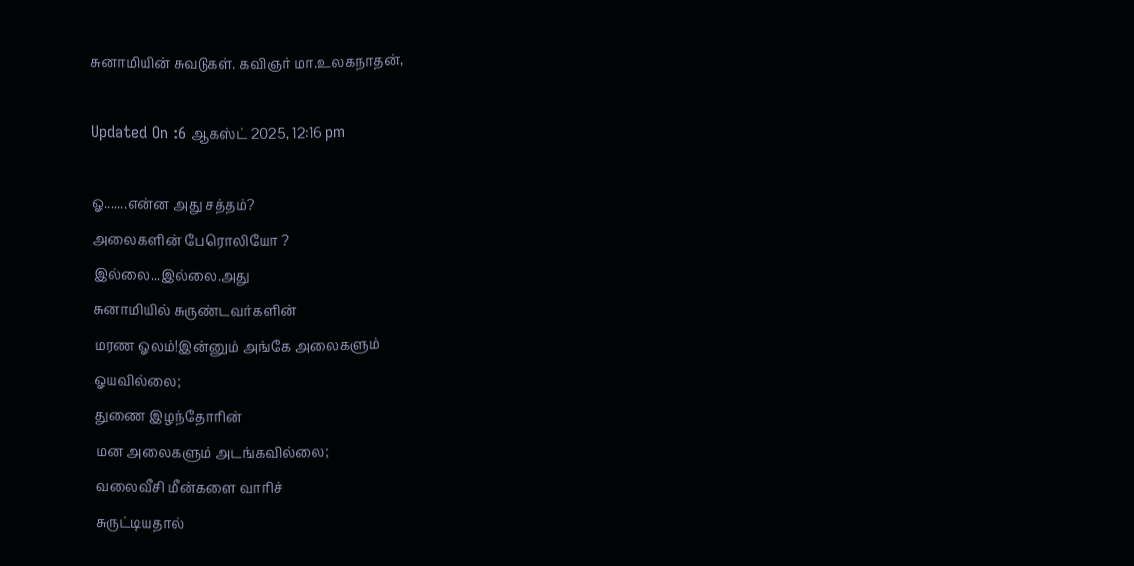சுனாமியின் சுவடுகள். கவிஞர் மா.உலகநாதன்,

Updated On :6 ஆகஸ்ட் 2025, 12:16 pm

ஓ.......என்ன அது சத்தம்?
அலைகளின் பேரொலியோ ?
இல்லை...இல்லை.அது
சுனாமியில் சுருண்டவர்களின்
மரண ஓலம்!இன்னும் அங்கே அலைகளும்
ஓயவில்லை;
துணை இழந்தோரின்
மன அலைகளும் அடங்கவில்லை;
வலைவீசி மீன்களை வாரிச்
சுருட்டியதால்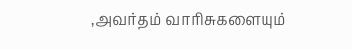,அவர்தம் வாரிசுகளையும்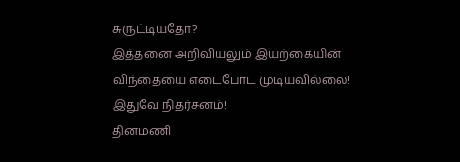சுருட்டியதோ?
இத்தனை அறிவியலும் இயற்கையின்
விந்தையை எடைபோட முடியவில்லை!
இதுவே நிதர்சனம்!
தினமணி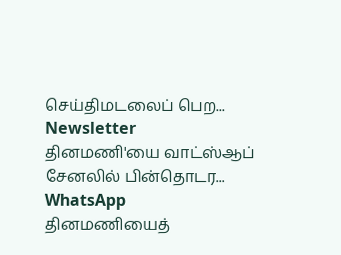செய்திமடலைப் பெற... Newsletter
தினமணி'யை வாட்ஸ்ஆப் சேனலில் பின்தொடர... WhatsApp
தினமணியைத்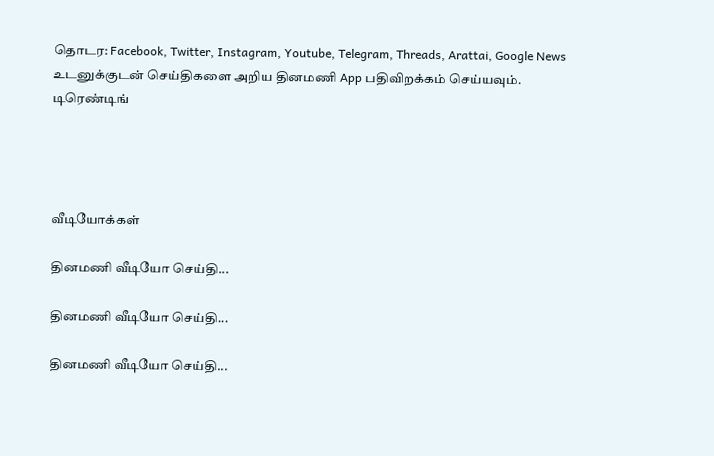தொடர: Facebook, Twitter, Instagram, Youtube, Telegram, Threads, Arattai, Google News
உடனுக்குடன் செய்திகளை அறிய தினமணி App பதிவிறக்கம் செய்யவும்.
டிரெண்டிங்




வீடியோக்கள்

தினமணி வீடியோ செய்தி...

தினமணி வீடியோ செய்தி...

தினமணி வீடியோ செய்தி...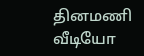தினமணி வீடியோ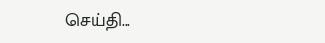செய்தி...